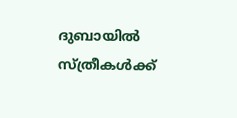ദുബായില്‍ സ്ത്രീകള്‍ക്ക്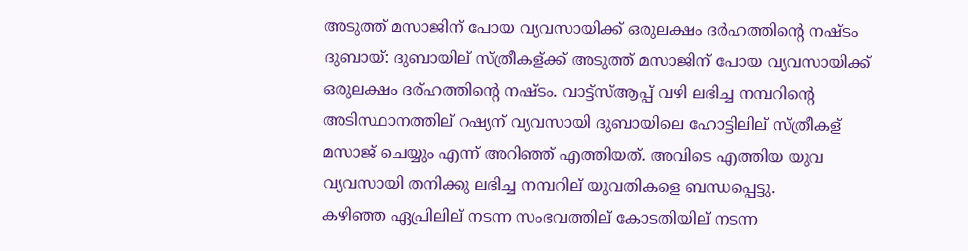അടുത്ത് മസാജിന് പോയ വ്യവസായിക്ക് ഒരുലക്ഷം ദര്‍ഹത്തിന്റെ നഷ്ടം
ദുബായ്: ദുബായില് സ്ത്രീകള്ക്ക് അടുത്ത് മസാജിന് പോയ വ്യവസായിക്ക് ഒരുലക്ഷം ദര്ഹത്തിന്റെ നഷ്ടം. വാട്ട്സ്ആപ്പ് വഴി ലഭിച്ച നമ്പറിന്റെ അടിസ്ഥാനത്തില് റഷ്യന് വ്യവസായി ദുബായിലെ ഹോട്ടിലില് സ്ത്രീകള് മസാജ് ചെയ്യും എന്ന് അറിഞ്ഞ് എത്തിയത്. അവിടെ എത്തിയ യുവ വ്യവസായി തനിക്കു ലഭിച്ച നമ്പറില് യുവതികളെ ബന്ധപ്പെട്ടു.
കഴിഞ്ഞ ഏപ്രിലില് നടന്ന സംഭവത്തില് കോടതിയില് നടന്ന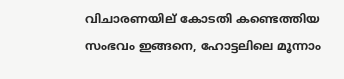വിചാരണയില് കോടതി കണ്ടെത്തിയ സംഭവം ഇങ്ങനെ, ഹോട്ടലിലെ മൂന്നാം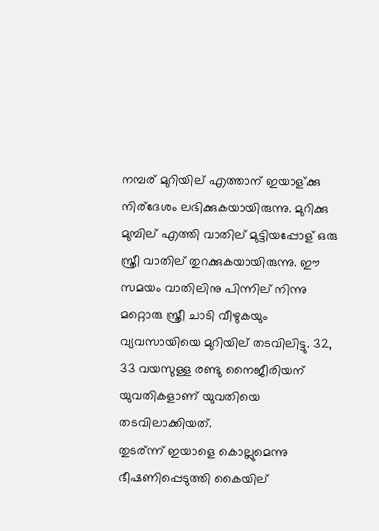നമ്പര് മുറിയില് എത്താന് ഇയാള്ക്കു നിര്ദേശം ലഭിക്കുകയായിരുന്നു. മുറിക്കു മുമ്പില് എത്തി വാതില് മുട്ടിയപ്പോള് ഒരു സ്ത്രീ വാതില് തുറക്കുകയായിരുന്നു. ഈ സമയം വാതിലിനു പിന്നില് നിന്നു മറ്റൊരു സ്ത്രീ ചാടി വീഴുകയും വ്യവസായിയെ മുറിയില് തടവിലിട്ടു. 32, 33 വയസുള്ള രണ്ടു നൈജീരിയന് യുവതികളാണ് യുവതിയെ തടവിലാക്കിയത്.
തുടര്ന്ന് ഇയാളെ കൊല്ലുമെന്നു ഭീഷണിപ്പെടുത്തി കൈയില്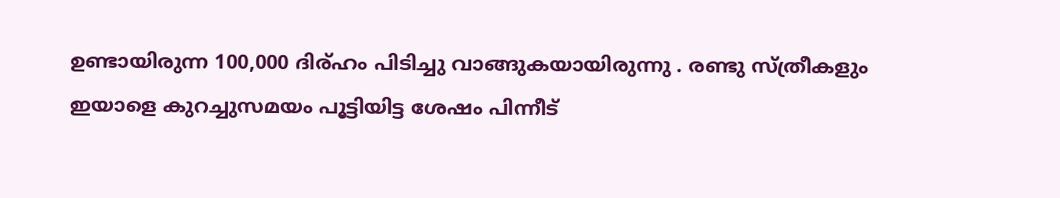ഉണ്ടായിരുന്ന 100,000 ദിര്ഹം പിടിച്ചു വാങ്ങുകയായിരുന്നു . രണ്ടു സ്ത്രീകളും ഇയാളെ കുറച്ചുസമയം പൂട്ടിയിട്ട ശേഷം പിന്നീട്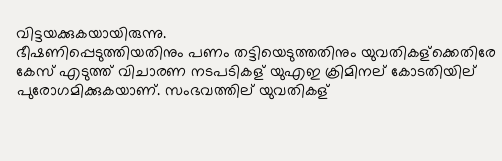വിട്ടയക്കുകയായിരുന്നു.
ഭീഷണിപ്പെടുത്തിയതിനും പണം തട്ടിയെടുത്തതിനും യുവതികള്ക്കെതിരേ കേസ് എടുത്ത് വിചാരണ നടപടികള് യുഎഇ ക്രിമിനല് കോടതിയില് പുരോഗമിക്കുകയാണ്. സംഭവത്തില് യുവതികള്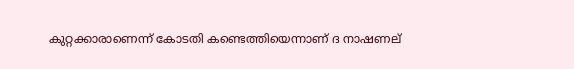കുറ്റക്കാരാണെന്ന് കോടതി കണ്ടെത്തിയെന്നാണ് ദ നാഷണല്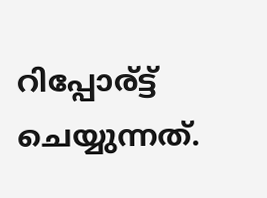റിപ്പോര്ട്ട് ചെയ്യുന്നത്.